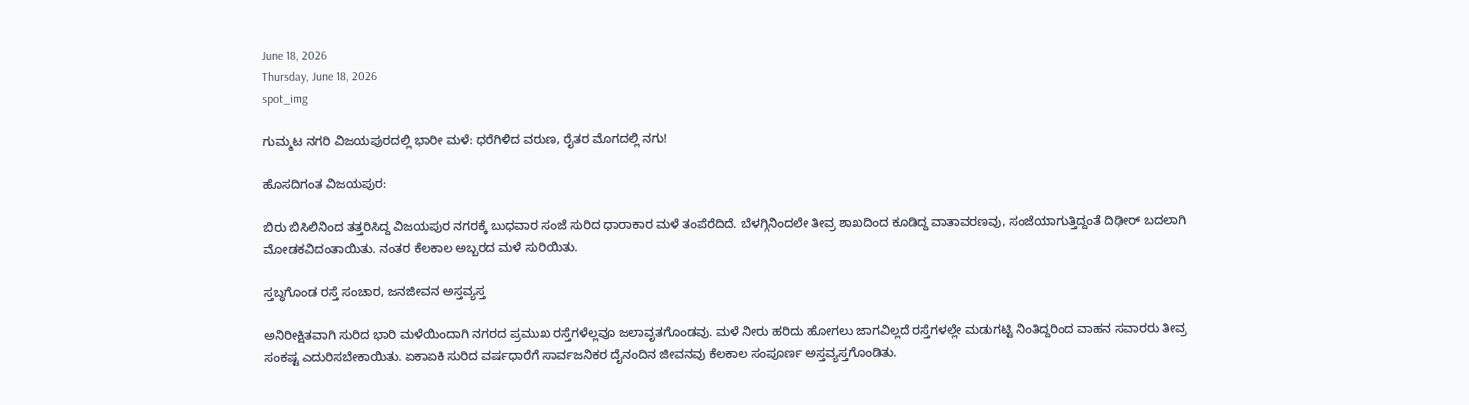June 18, 2026
Thursday, June 18, 2026
spot_img

ಗುಮ್ಮಟ ನಗರಿ ವಿಜಯಪುರದಲ್ಲಿ ಭಾರೀ ಮಳೆ: ಧರೆಗಿಳಿದ ವರುಣ, ರೈತರ ಮೊಗದಲ್ಲಿ ನಗು!

ಹೊಸದಿಗಂತ ವಿಜಯಪುರ:

ಬಿರು ಬಿಸಿಲಿನಿಂದ ತತ್ತರಿಸಿದ್ದ ವಿಜಯಪುರ ನಗರಕ್ಕೆ ಬುಧವಾರ ಸಂಜೆ ಸುರಿದ ಧಾರಾಕಾರ ಮಳೆ ತಂಪೆರೆದಿದೆ. ಬೆಳಗ್ಗಿನಿಂದಲೇ ತೀವ್ರ ಶಾಖದಿಂದ ಕೂಡಿದ್ದ ವಾತಾವರಣವು, ಸಂಜೆಯಾಗುತ್ತಿದ್ದಂತೆ ದಿಢೀರ್ ಬದಲಾಗಿ ಮೋಡಕವಿದಂತಾಯಿತು. ನಂತರ ಕೆಲಕಾಲ ಅಬ್ಬರದ ಮಳೆ ಸುರಿಯಿತು.

ಸ್ತಬ್ಧಗೊಂಡ ರಸ್ತೆ ಸಂಚಾರ, ಜನಜೀವನ ಅಸ್ತವ್ಯಸ್ತ

ಅನಿರೀಕ್ಷಿತವಾಗಿ ಸುರಿದ ಭಾರಿ ಮಳೆಯಿಂದಾಗಿ ನಗರದ ಪ್ರಮುಖ ರಸ್ತೆಗಳೆಲ್ಲವೂ ಜಲಾವೃತಗೊಂಡವು. ಮಳೆ ನೀರು ಹರಿದು ಹೋಗಲು ಜಾಗವಿಲ್ಲದೆ ರಸ್ತೆಗಳಲ್ಲೇ ಮಡುಗಟ್ಟಿ ನಿಂತಿದ್ದರಿಂದ ವಾಹನ ಸವಾರರು ತೀವ್ರ ಸಂಕಷ್ಟ ಎದುರಿಸಬೇಕಾಯಿತು. ಏಕಾಏಕಿ ಸುರಿದ ವರ್ಷಧಾರೆಗೆ ಸಾರ್ವಜನಿಕರ ದೈನಂದಿನ ಜೀವನವು ಕೆಲಕಾಲ ಸಂಪೂರ್ಣ ಅಸ್ತವ್ಯಸ್ತಗೊಂಡಿತು.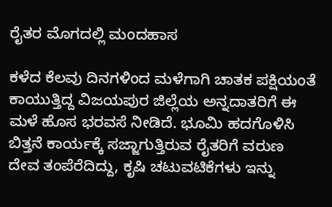ರೈತರ ಮೊಗದಲ್ಲಿ ಮಂದಹಾಸ

ಕಳೆದ ಕೆಲವು ದಿನಗಳಿಂದ ಮಳೆಗಾಗಿ ಚಾತಕ ಪಕ್ಷಿಯಂತೆ ಕಾಯುತ್ತಿದ್ದ ವಿಜಯಪುರ ಜಿಲ್ಲೆಯ ಅನ್ನದಾತರಿಗೆ ಈ ಮಳೆ ಹೊಸ ಭರವಸೆ ನೀಡಿದೆ. ಭೂಮಿ ಹದಗೊಳಿಸಿ ಬಿತ್ತನೆ ಕಾರ್ಯಕ್ಕೆ ಸಜ್ಜಾಗುತ್ತಿರುವ ರೈತರಿಗೆ ವರುಣ ದೇವ ತಂಪೆರೆದಿದ್ದು, ಕೃಷಿ ಚಟುವಟಿಕೆಗಳು ಇನ್ನು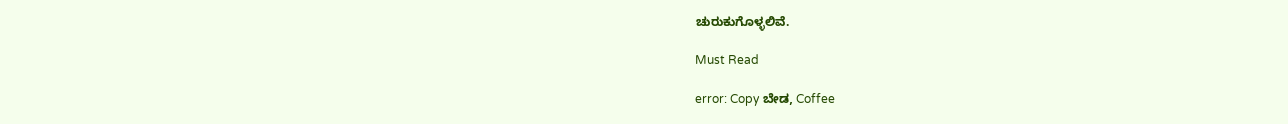ಚುರುಕುಗೊಳ್ಳಲಿವೆ.

Must Read

error: Copy ಬೇಡ, Coffee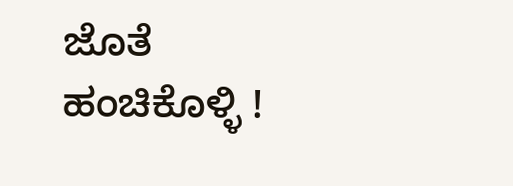ಜೊತೆ ಹಂಚಿಕೊಳ್ಳಿ !